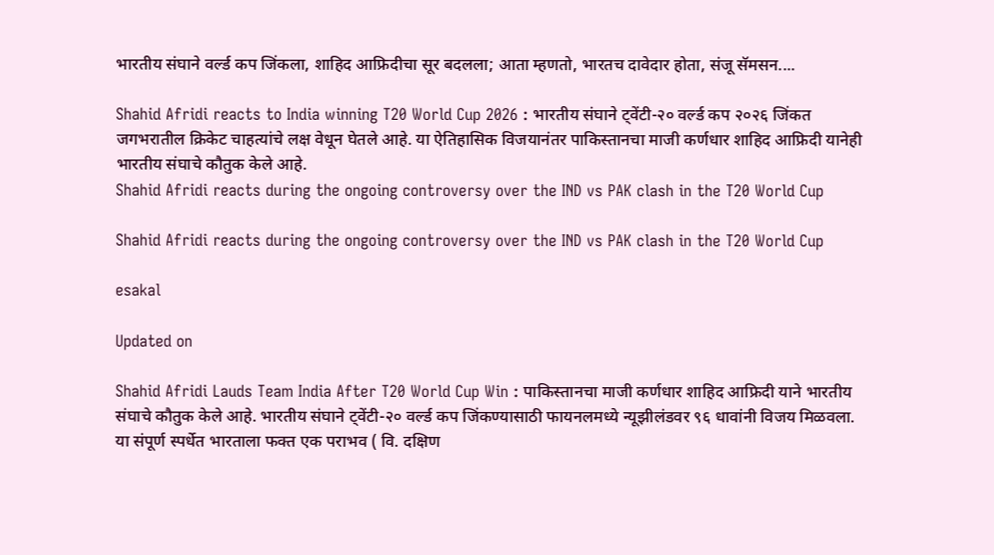भारतीय संघाने वर्ल्ड कप जिंकला, शाहिद आफ्रिदीचा सूर बदलला; आता म्हणतो, भारतच दावेदार होता, संजू सॅमसन....

Shahid Afridi reacts to India winning T20 World Cup 2026 : भारतीय संघाने ट्वेंटी-२० वर्ल्ड कप २०२६ जिंकत जगभरातील क्रिकेट चाहत्यांचे लक्ष वेधून घेतले आहे. या ऐतिहासिक विजयानंतर पाकिस्तानचा माजी कर्णधार शाहिद आफ्रिदी यानेही भारतीय संघाचे कौतुक केले आहे.
Shahid Afridi reacts during the ongoing controversy over the IND vs PAK clash in the T20 World Cup

Shahid Afridi reacts during the ongoing controversy over the IND vs PAK clash in the T20 World Cup

esakal

Updated on

Shahid Afridi Lauds Team India After T20 World Cup Win : पाकिस्तानचा माजी कर्णधार शाहिद आफ्रिदी याने भारतीय संघाचे कौतुक केले आहे. भारतीय संघाने ट्वेंटी-२० वर्ल्ड कप जिंकण्यासाठी फायनलमध्ये न्यूझीलंडवर ९६ धावांनी विजय मिळवला. या संपूर्ण स्पर्धेत भारताला फक्त एक पराभव ( वि. दक्षिण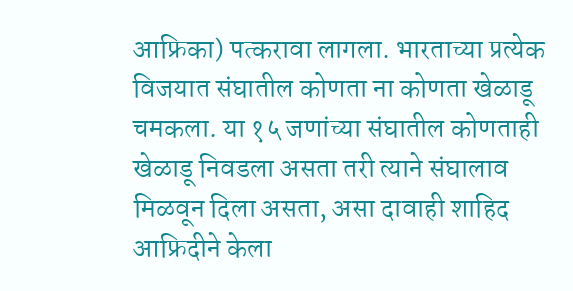आफ्रिका) पत्करावा लागला. भारताच्या प्रत्येक विजयात संघातील कोणता ना कोणता खेळाडू चमकला. या १५ जणांच्या संघातील कोणताही खेळाडू निवडला असता तरी त्याने संघालाव मिळवून दिला असता, असा दावाही शाहिद आफ्रिदीने केला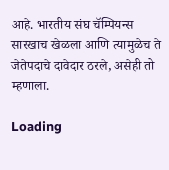आहे. भारतीय संघ चॅम्पियन्स सारखाच खेळला आणि त्यामुळेच ते जेतेपदाचे दावेदार ठरले, असेही तो म्हणाला.

Loading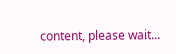content, please wait...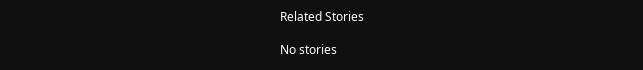Related Stories

No stories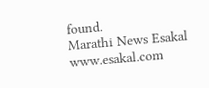found.
Marathi News Esakal
www.esakal.com